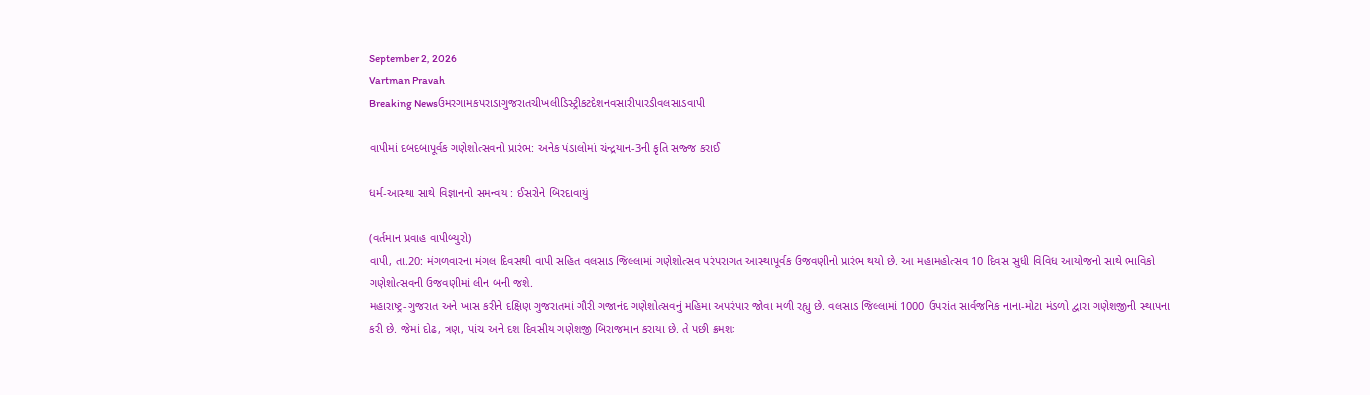September 2, 2026
Vartman Pravah
Breaking Newsઉમરગામકપરાડાગુજરાતચીખલીડિસ્ટ્રીકટદેશનવસારીપારડીવલસાડવાપી

વાપીમાં દબદબાપૂર્વક ગણેશોત્‍સવનો પ્રારંભ: અનેક પંડાલોમાં ચંન્‍દ્રયાન-3ની કૃતિ સજ્જ કરાઈ

ધર્મ-આસ્‍થા સાથે વિજ્ઞાનનો સમન્‍વય : ઈસરોને બિરદાવાયું

(વર્તમાન પ્રવાહ વાપીબ્‍યુરો)
વાપી, તા.20: મંગળવારના મંગલ દિવસથી વાપી સહિત વલસાડ જિલ્લામાં ગણેશોત્‍સવ પરંપરાગત આસ્‍થાપૂર્વક ઉજવણીનો પ્રારંભ થયો છે. આ મહામહોત્‍સવ 10 દિવસ સુધી વિવિધ આયોજનો સાથે ભાવિકો ગણેશોત્‍સવની ઉજવણીમાં લીન બની જશે.
મહારાષ્‍ટ્ર-ગુજરાત અને ખાસ કરીને દક્ષિણ ગુજરાતમાં ગૌરી ગજાનંદ ગણેશોત્‍સવનું મહિમા અપરંપાર જોવા મળી રહ્યુ છે. વલસાડ જિલ્લામાં 1000 ઉપરાંત સાર્વજનિક નાના-મોટા મંડળો દ્વારા ગણેશજીની સ્‍થાપના કરી છે. જેમાં દોઢ, ત્રણ, પાંચ અને દશ દિવસીય ગણેશજી બિરાજમાન કરાયા છે. તે પછી ક્રમશઃ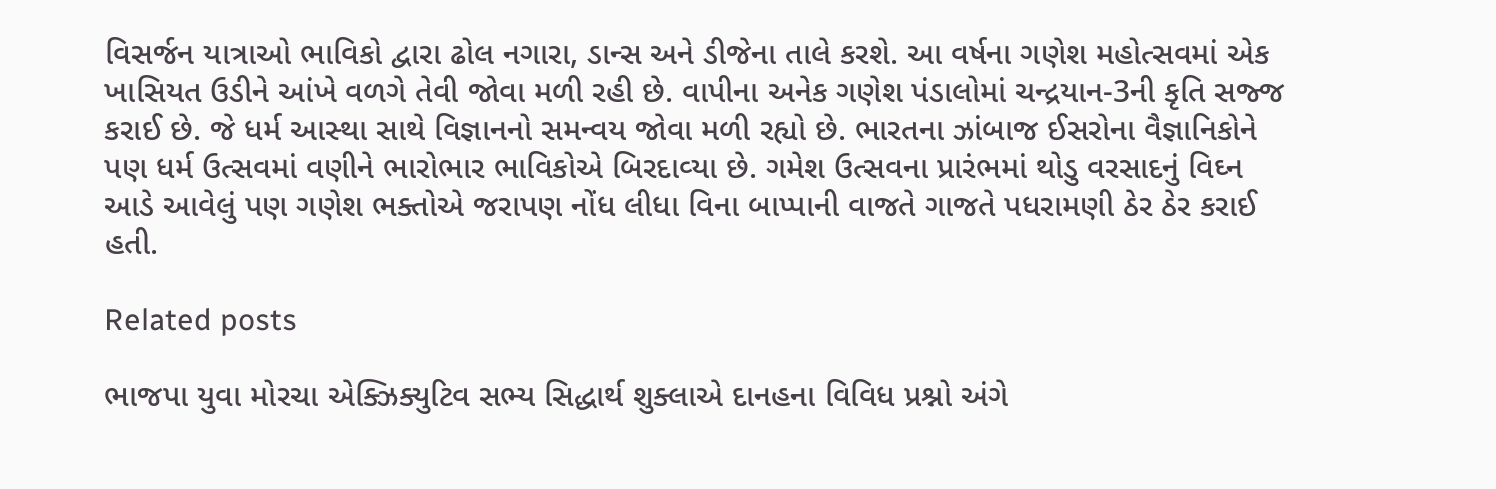વિસર્જન યાત્રાઓ ભાવિકો દ્વારા ઢોલ નગારા, ડાન્‍સ અને ડીજેના તાલે કરશે. આ વર્ષના ગણેશ મહોત્‍સવમાં એક ખાસિયત ઉડીને આંખે વળગે તેવી જોવા મળી રહી છે. વાપીના અનેક ગણેશ પંડાલોમાં ચન્‍દ્રયાન-3ની કૃતિ સજ્જ કરાઈ છે. જે ધર્મ આસ્‍થા સાથે વિજ્ઞાનનો સમન્‍વય જોવા મળી રહ્યો છે. ભારતના ઝાંબાજ ઈસરોના વૈજ્ઞાનિકોને પણ ધર્મ ઉત્‍સવમાં વણીને ભારોભાર ભાવિકોએ બિરદાવ્‍યા છે. ગમેશ ઉત્‍સવના પ્રારંભમાં થોડુ વરસાદનું વિઘ્‍ન આડે આવેલું પણ ગણેશ ભક્‍તોએ જરાપણ નોંધ લીધા વિના બાપ્‍પાની વાજતે ગાજતે પધરામણી ઠેર ઠેર કરાઈ હતી.

Related posts

ભાજપા યુવા મોરચા એક્ઝિક્યુટિવ સભ્‍ય સિદ્ધાર્થ શુક્‍લાએ દાનહના વિવિધ પ્રશ્નો અંગે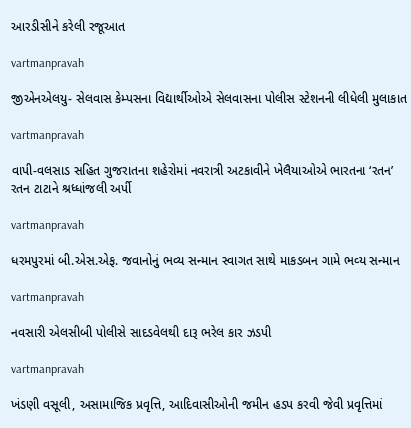આરડીસીને કરેલી રજૂઆત

vartmanpravah

જીએનએલયુ- સેલવાસ કેમ્‍પસના વિદ્યાર્થીઓએ સેલવાસના પોલીસ સ્‍ટેશનની લીધેલી મુલાકાત

vartmanpravah

વાપી-વલસાડ સહિત ગુજરાતના શહેરોમાં નવરાત્રી અટકાવીને ખેલૈયાઓએ ભારતના ‘રતન’ રતન ટાટાને શ્રધ્‍ધાંજલી અર્પી

vartmanpravah

ધરમપુરમાં બી.એસ.એફ. જવાનોનું ભવ્‍ય સન્‍માન સ્‍વાગત સાથે માકડબન ગામે ભવ્‍ય સન્‍માન

vartmanpravah

નવસારી એલસીબી પોલીસે સાદડવેલથી દારૂ ભરેલ કાર ઝડપી

vartmanpravah

ખંડણી વસૂલી, અસામાજિક પ્રવૃત્તિ, આદિવાસીઓની જમીન હડપ કરવી જેવી પ્રવૃત્તિમાં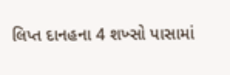લિપ્ત દાનહના 4 શખ્‍સો પાસામાં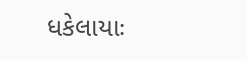ધકેલાયાઃ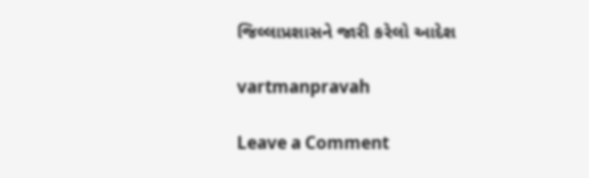જિલ્લાપ્રશાસને જારી કરેલો આદેશ

vartmanpravah

Leave a Comment